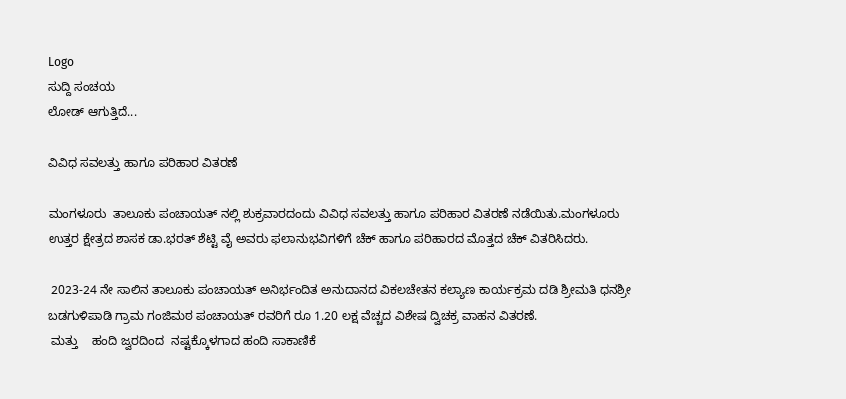Logo
ಸುದ್ದಿ ಸಂಚಯ
ಲೋಡ್ ಆಗುತ್ತಿದೆ...

ವಿವಿಧ ಸವಲತ್ತು ಹಾಗೂ ಪರಿಹಾರ ವಿತರಣೆ

ಮಂಗಳೂರು  ತಾಲೂಕು ಪಂಚಾಯತ್ ನಲ್ಲಿ‌ ಶುಕ್ರವಾರದಂದು ವಿವಿಧ ಸವಲತ್ತು ಹಾಗೂ ಪರಿಹಾರ ವಿತರಣೆ ನಡೆಯಿತು.ಮಂಗಳೂರು ಉತ್ತರ ಕ್ಷೇತ್ರದ ಶಾಸಕ ಡಾ.ಭರತ್ ಶೆಟ್ಟಿ ವೈ ಅವರು ಫಲಾನುಭವಿಗಳಿಗೆ ಚೆಕ್ ಹಾಗೂ ಪರಿಹಾರದ ಮೊತ್ತದ ಚೆಕ್ ವಿತರಿಸಿದರು.

 2023-24 ನೇ ಸಾಲಿನ ತಾಲೂಕು ಪಂಚಾಯತ್ ಅನಿರ್ಭಂದಿತ ಅನುದಾನದ ವಿಕಲಚೇತನ ಕಲ್ಯಾಣ ಕಾರ್ಯಕ್ರಮ ದಡಿ ಶ್ರೀಮತಿ ಧನಶ್ರೀ ಬಡಗುಳಿಪಾಡಿ ಗ್ರಾಮ ಗಂಜಿಮಠ ಪಂಚಾಯತ್ ರವರಿಗೆ ರೂ 1.20 ಲಕ್ಷ ವೆಚ್ಚದ ವಿಶೇಷ ದ್ವಿಚಕ್ರ ವಾಹನ ವಿತರಣೆ.
 ಮತ್ತು    ಹಂದಿ ಜ್ವರದಿಂದ  ನಷ್ಟಕ್ಕೊಳಗಾದ ಹಂದಿ ಸಾಕಾಣಿಕೆ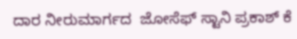ದಾರ ನೀರುಮಾರ್ಗದ  ಜೋಸೆಫ್ ಸ್ಟಾನಿ ಪ್ರಕಾಶ್ ಕೆ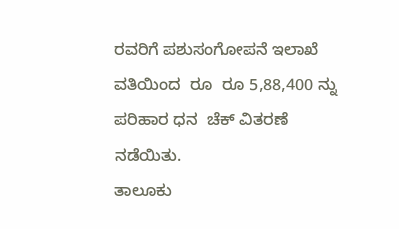ರವರಿಗೆ ಪಶುಸಂಗೋಪನೆ ಇಲಾಖೆ ವತಿಯಿಂದ  ರೂ  ರೂ 5,88,400 ನ್ನು ಪರಿಹಾರ ಧನ  ಚೆಕ್ ವಿತರಣೆ ನಡೆಯಿತು.
ತಾಲೂಕು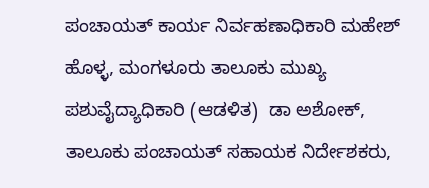ಪಂಚಾಯತ್ ಕಾರ್ಯ ನಿರ್ವಹಣಾಧಿಕಾರಿ ಮಹೇಶ್ ಹೊಳ್ಳ, ಮಂಗಳೂರು ತಾಲೂಕು ಮುಖ್ಯ ಪಶುವೈದ್ಯಾಧಿಕಾರಿ (ಆಡಳಿತ)  ಡಾ ಅಶೋಕ್, ತಾಲೂಕು ಪಂಚಾಯತ್ ಸಹಾಯಕ ನಿರ್ದೇಶಕರು,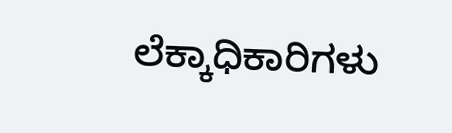ಲೆಕ್ಕಾಧಿಕಾರಿಗಳು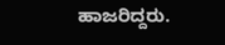ಹಾಜರಿದ್ದರು.